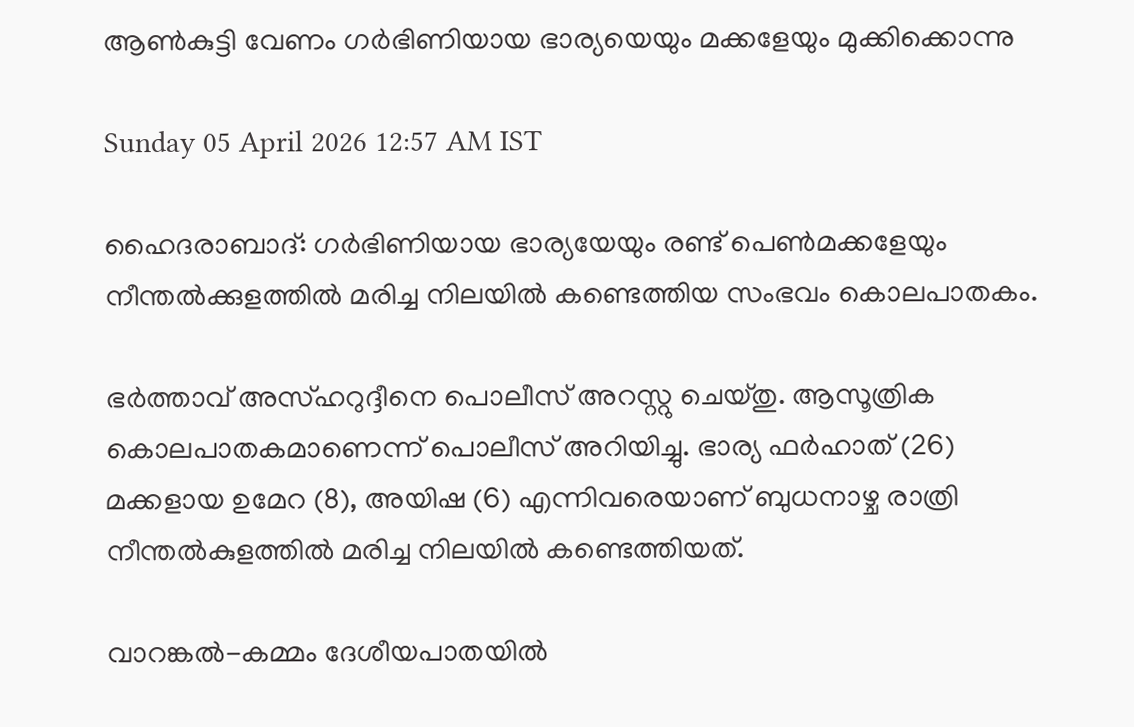ആൺകുട്ടി വേണം ഗർഭിണിയായ ഭാര്യയെയും മക്കളേയും മുക്കിക്കൊന്നു

Sunday 05 April 2026 12:57 AM IST

ഹൈദരാബാദ്: ഗർഭിണിയായ ഭാര്യയേയും രണ്ട് പെൺമക്കളേയും നീന്തൽക്കുളത്തിൽ മരിച്ച നിലയിൽ കണ്ടെത്തിയ സംഭവം കൊലപാതകം.

ഭർത്താവ് അസ്ഹറുദ്ദീനെ പൊലീസ് അറസ്റ്റു ചെയ്തു. ആസൂത്രിക കൊലപാതകമാണെന്ന് പൊലീസ് അറിയിച്ചു. ഭാര്യ ഫർഹാത് (26) മക്കളായ ഉമേറ (8), അയിഷ (6) എന്നിവരെയാണ് ബുധനാഴ്ച രാത്രി നീന്തൽകുളത്തിൽ മരിച്ച നിലയിൽ കണ്ടെത്തിയത്.

വാറങ്കൽ-കമ്മം ദേശീയപാതയിൽ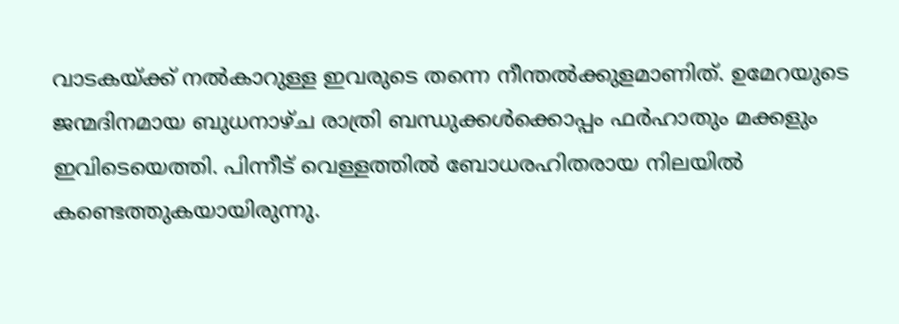വാടകയ്ക്ക് നൽകാറുള്ള ഇവരുടെ തന്നെ നീന്തൽക്കുളമാണിത്. ഉമേറയുടെ ജന്മദിനമായ ബുധനാഴ്ച രാത്രി ബന്ധുക്കൾക്കൊപ്പം ഫർഹാതും മക്കളും ഇവിടെയെത്തി. പിന്നീട് വെള്ളത്തിൽ ബോധരഹിതരായ നിലയിൽ കണ്ടെത്തുകയായിരുന്നു.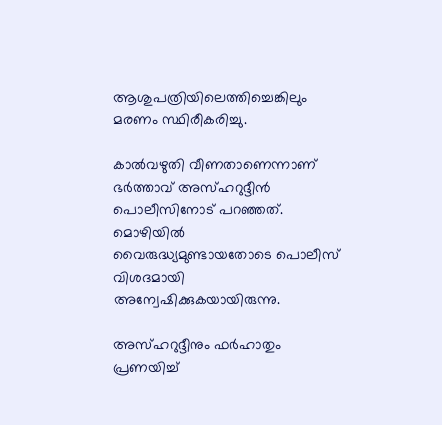ആശുപത്രിയിലെത്തിച്ചെങ്കിലും മരണം സ്ഥിരീകരിച്ചു.

കാൽവഴുതി വീണതാണെന്നാണ് ഭർത്താവ് അസ്ഹറുദ്ദീൻ പൊലീസിനോട് പറഞ്ഞത്. മൊഴിയിൽ വൈരുദ്ധ്യമുണ്ടായതോടെ പൊലീസ് വിശദമായി അന്വേഷിക്കുകയായിരുന്നു.

അസ്ഹറുദ്ദീനും ഫർഹാതും പ്രണയിച്ച്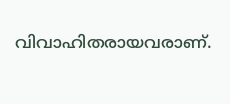വിവാഹിതരായവരാണ്.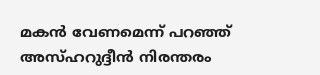മകൻ വേണമെന്ന് പറഞ്ഞ് അസ്ഹറുദ്ദീൻ നിരന്തരം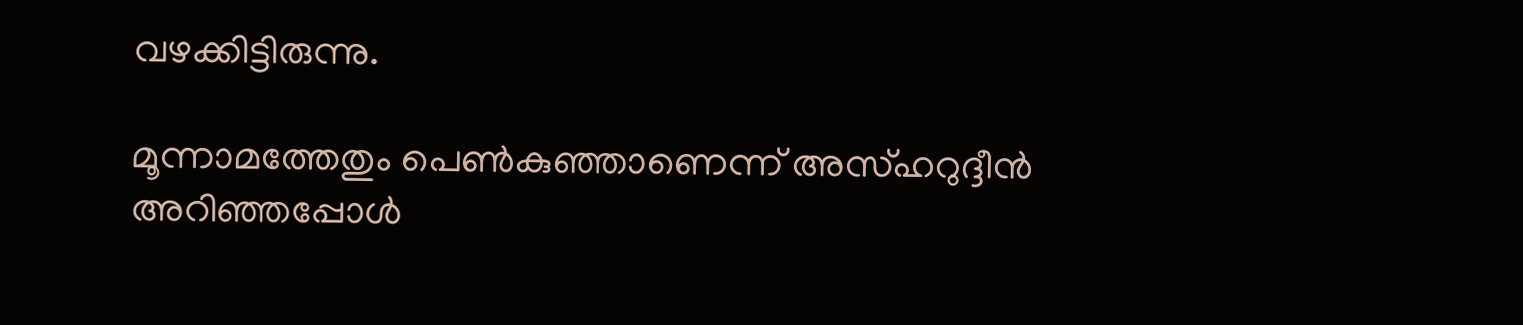വഴക്കിട്ടിരുന്നു.

മൂന്നാമത്തേതും പെൺകുഞ്ഞാണെന്ന് അസ്ഹറുദ്ദീൻ അറിഞ്ഞപ്പോൾ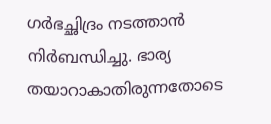ഗർഭച്ഛിദ്രം നടത്താൻ നിർബന്ധിച്ചു. ഭാര്യ തയാറാകാതിരുന്നതോടെ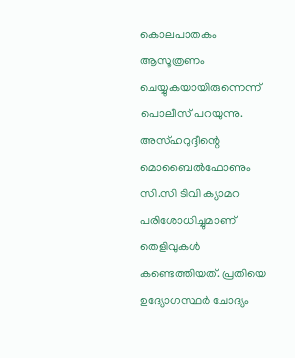കൊലപാതകം ആസൂത്രണം ചെയ്യുകയായിരുന്നെന്ന് പൊലീസ് പറയുന്നു. അസ്ഹറുദ്ദീന്റെ മൊബൈൽഫോണും സി.സി ടിവി ക്യാമറ പരിശോധിച്ചുമാണ് തെളിവുകൾ കണ്ടെത്തിയത്. പ്രതിയെ ഉദ്യോഗസ്ഥർ ചോദ്യം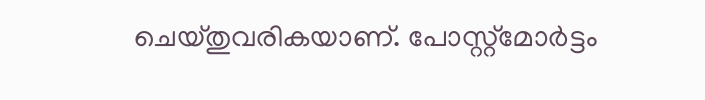ചെയ്തുവരികയാണ്. പോസ്റ്റ്‌മോർട്ടം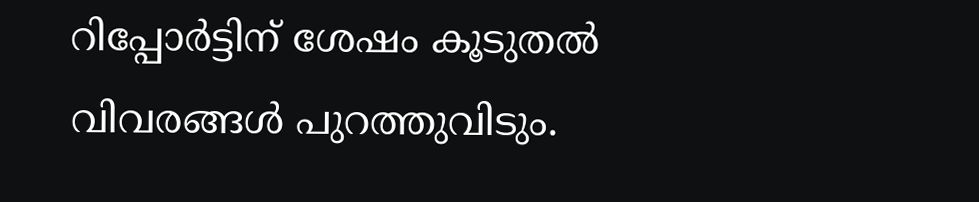റിപ്പോർട്ടിന് ശേഷം കൂടുതൽ വിവരങ്ങൾ പുറത്തുവിടും.